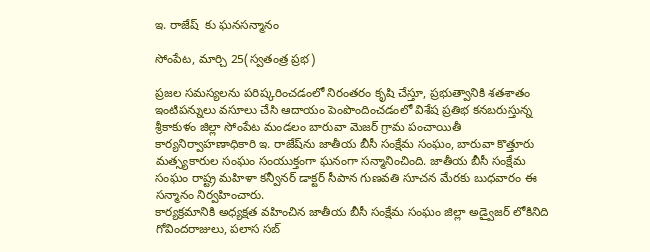ఇ. రాజేష్‌‌  కు ఘనసన్మానం

సోంపేట, మార్చి 25(స్వతంత్ర ప్రభ)

ప్రజల సమస్యలను పరిష్కరించడంలో నిరంతరం కృషి చేస్తూ, ప్రభుత్వానికి శతశాతం ఇంటిపన్నులు వసూలు చేసి ఆదాయం పెంపొందించడంలో విశేష ప్రతిభ కనబరుస్తున్న శ్రీకాకుళం జిల్లా సోంపేట మండలం బారువా మెజర్ గ్రామ పంచాయితీ కార్యనిర్వాహణాధికారి ఇ. రాజేష్‌‌ను జాతీయ బీసీ సంక్షేమ సంఘం, బారువా కొత్తూరు మత్స్యకారుల సంఘం సంయుక్తంగా ఘనంగా సన్మానించింది. జాతీయ బీసీ సంక్షేమ సంఘం రాష్ట్ర మహిళా కన్వీనర్ డాక్టర్ సీపాన గుణవతి సూచన మేరకు బుధవారం ఈ సన్మానం నిర్వహించారు.
కార్యక్రమానికి అధ్యక్షత వహించిన జాతీయ బీసీ సంక్షేమ సంఘం జిల్లా అడ్వైజర్ లోకినిది గోవిందరాజులు, పలాస సబ్‌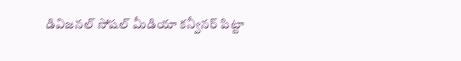డివిజనల్ సోషల్ మీడియా కన్వీనర్ పిట్టా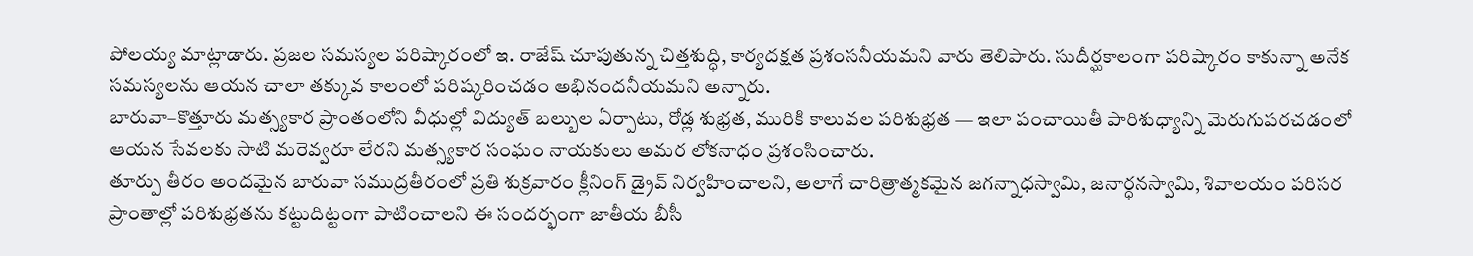పోలయ్య మాట్లాడారు. ప్రజల సమస్యల పరిష్కారంలో ఇ. రాజేష్ చూపుతున్న చిత్తశుద్ధి, కార్యదక్షత ప్రశంసనీయమని వారు తెలిపారు. సుదీర్ఘకాలంగా పరిష్కారం కాకున్నా అనేక సమస్యలను ఆయన చాలా తక్కువ కాలంలో పరిష్కరించడం అభినందనీయమని అన్నారు.
బారువా–కొత్తూరు మత్స్యకార ప్రాంతంలోని వీధుల్లో విద్యుత్ బల్బుల ఏర్పాటు, రోడ్ల శుభ్రత, మురికి కాలువల పరిశుభ్రత — ఇలా పంచాయితీ పారిశుధ్యాన్ని మెరుగుపరచడంలో ఆయన సేవలకు సాటి మరెవ్వరూ లేరని మత్స్యకార సంఘం నాయకులు అమర లోకనాధం ప్రశంసించారు.
తూర్పు తీరం అందమైన బారువా సముద్రతీరంలో ప్రతి శుక్రవారం క్లీనింగ్‌ డ్రైవ్ నిర్వహించాలని, అలాగే చారిత్రాత్మకమైన జగన్నాధస్వామి, జనార్ధనస్వామి, శివాలయం పరిసర ప్రాంతాల్లో పరిశుభ్రతను కట్టుదిట్టంగా పాటించాలని ఈ సందర్భంగా జాతీయ బీసీ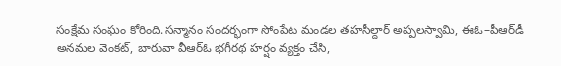సంక్షేమ సంఘం కోరింది.సన్మానం సందర్భంగా సోంపేట మండల తహసీల్దార్ అప్పలస్వామి, ఈఓ–పీఆర్‌డీ అనమల వెంకట్, బారువా వీఆర్ఓ భగీరథ హర్షం వ్యక్తం చేసి,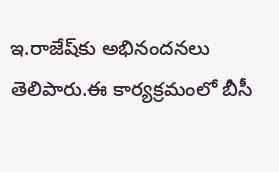ఇ.రాజేష్‌కు అభినందనలు తెలిపారు.ఈ కార్యక్రమంలో బీసీ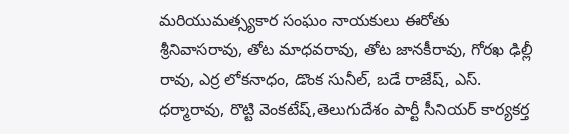మరియుమత్స్యకార సంఘం నాయకులు ఈరోతు శ్రీనివాసరావు, తోట మాధవరావు, తోట జానకీరావు, గోరఖ ఢిల్లీ రావు, ఎర్ర లోకనాధం, డొంక సునీల్, బడే రాజేష్, ఎస్. ధర్మారావు, రొట్టి వెంకటేష్,తెలుగుదేశం పార్టీ సీనియర్ కార్యకర్త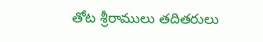తోట శ్రీరాములు తదితరులు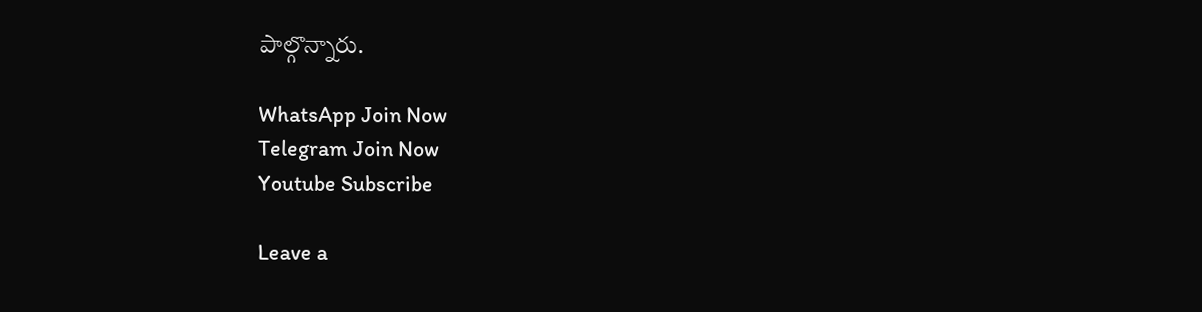పాల్గొన్నారు.

WhatsApp Join Now
Telegram Join Now
Youtube Subscribe

Leave a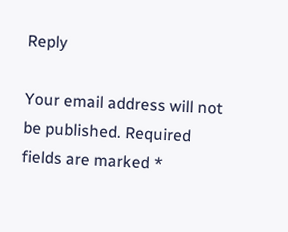Reply

Your email address will not be published. Required fields are marked *